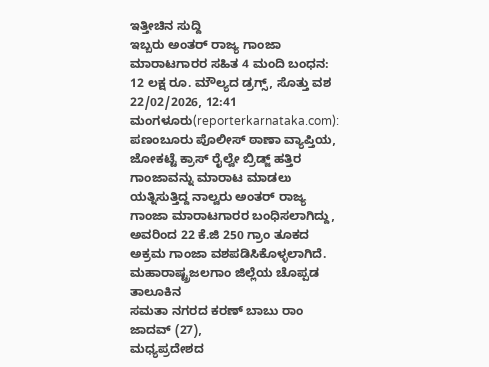ಇತ್ತೀಚಿನ ಸುದ್ದಿ
ಇಬ್ಬರು ಅಂತರ್ ರಾಜ್ಯ ಗಾಂಜಾ ಮಾರಾಟಗಾರರ ಸಹಿತ 4 ಮಂದಿ ಬಂಧನ: 12 ಲಕ್ಷ ರೂ. ಮೌಲ್ಯದ ಡ್ರಗ್ಸ್, ಸೊತ್ತು ವಶ
22/02/2026, 12:41
ಮಂಗಳೂರು(reporterkarnataka.com): ಪಣಂಬೂರು ಪೊಲೀಸ್ ಠಾಣಾ ವ್ಯಾಪ್ತಿಯ, ಜೋಕಟ್ಟೆ ಕ್ರಾಸ್ ರೈಲ್ವೇ ಬ್ರಿಡ್ಜ್ ಹತ್ತಿರ ಗಾಂಜಾವನ್ನು ಮಾರಾಟ ಮಾಡಲು ಯತ್ನಿಸುತ್ತಿದ್ದ ನಾಲ್ವರು ಅಂತರ್ ರಾಜ್ಯ ಗಾಂಜಾ ಮಾರಾಟಗಾರರ ಬಂಧಿಸಲಾಗಿದ್ದು, ಅವರಿಂದ 22 ಕೆ.ಜಿ 250 ಗ್ರಾಂ ತೂಕದ ಅಕ್ರಮ ಗಾಂಜಾ ವಶಪಡಿಸಿಕೊಳ್ಳಲಾಗಿದೆ.
ಮಹಾರಾಷ್ಟ್ರಜಲಗಾಂ ಜಿಲ್ಲೆಯ ಚೊಪ್ಪಡ ತಾಲೂಕಿನ
ಸಮತಾ ನಗರದ ಕರಣ್ ಬಾಬು ರಾಂ ಜಾದವ್ (27),
ಮಧ್ಯಪ್ರದೇಶದ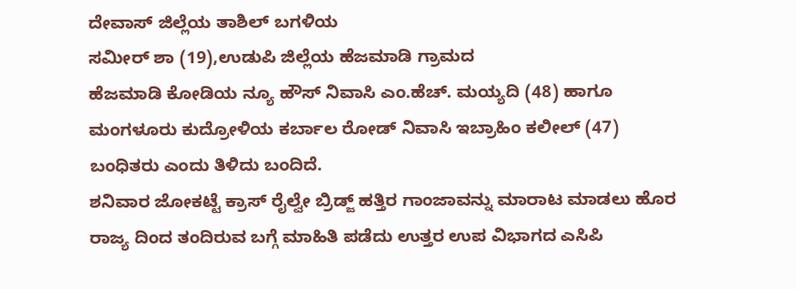ದೇವಾಸ್ ಜಿಲ್ಲೆಯ ತಾಶಿಲ್ ಬಗಳಿಯ
ಸಮೀರ್ ಶಾ (19),ಉಡುಪಿ ಜಿಲ್ಲೆಯ ಹೆಜಮಾಡಿ ಗ್ರಾಮದ
ಹೆಜಮಾಡಿ ಕೋಡಿಯ ನ್ಯೂ ಹೌಸ್ ನಿವಾಸಿ ಎಂ.ಹೆಚ್. ಮಯ್ಯದಿ (48) ಹಾಗೂ ಮಂಗಳೂರು ಕುದ್ರೋಳಿಯ ಕರ್ಬಾಲ ರೋಡ್ ನಿವಾಸಿ ಇಬ್ರಾಹಿಂ ಕಲೀಲ್ (47) ಬಂಧಿತರು ಎಂದು ತಿಳಿದು ಬಂದಿದೆ.
ಶನಿವಾರ ಜೋಕಟ್ಟೆ ಕ್ರಾಸ್ ರೈಲ್ವೇ ಬ್ರಿಡ್ಜ್ ಹತ್ತಿರ ಗಾಂಜಾವನ್ನು ಮಾರಾಟ ಮಾಡಲು ಹೊರ ರಾಜ್ಯ ದಿಂದ ತಂದಿರುವ ಬಗ್ಗೆ ಮಾಹಿತಿ ಪಡೆದು ಉತ್ತರ ಉಪ ವಿಭಾಗದ ಎಸಿಪಿ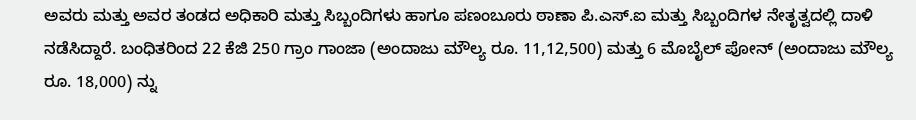ಅವರು ಮತ್ತು ಅವರ ತಂಡದ ಅಧಿಕಾರಿ ಮತ್ತು ಸಿಬ್ಬಂದಿಗಳು ಹಾಗೂ ಪಣಂಬೂರು ಠಾಣಾ ಪಿ.ಎಸ್.ಐ ಮತ್ತು ಸಿಬ್ಬಂದಿಗಳ ನೇತೃತ್ವದಲ್ಲಿ ದಾಳಿ ನಡೆಸಿದ್ದಾರೆ. ಬಂಧಿತರಿಂದ 22 ಕೆಜಿ 250 ಗ್ರಾಂ ಗಾಂಜಾ (ಅಂದಾಜು ಮೌಲ್ಯ ರೂ. 11,12,500) ಮತ್ತು 6 ಮೊಬೈಲ್ ಪೋನ್ (ಅಂದಾಜು ಮೌಲ್ಯ ರೂ. 18,000) ನ್ನು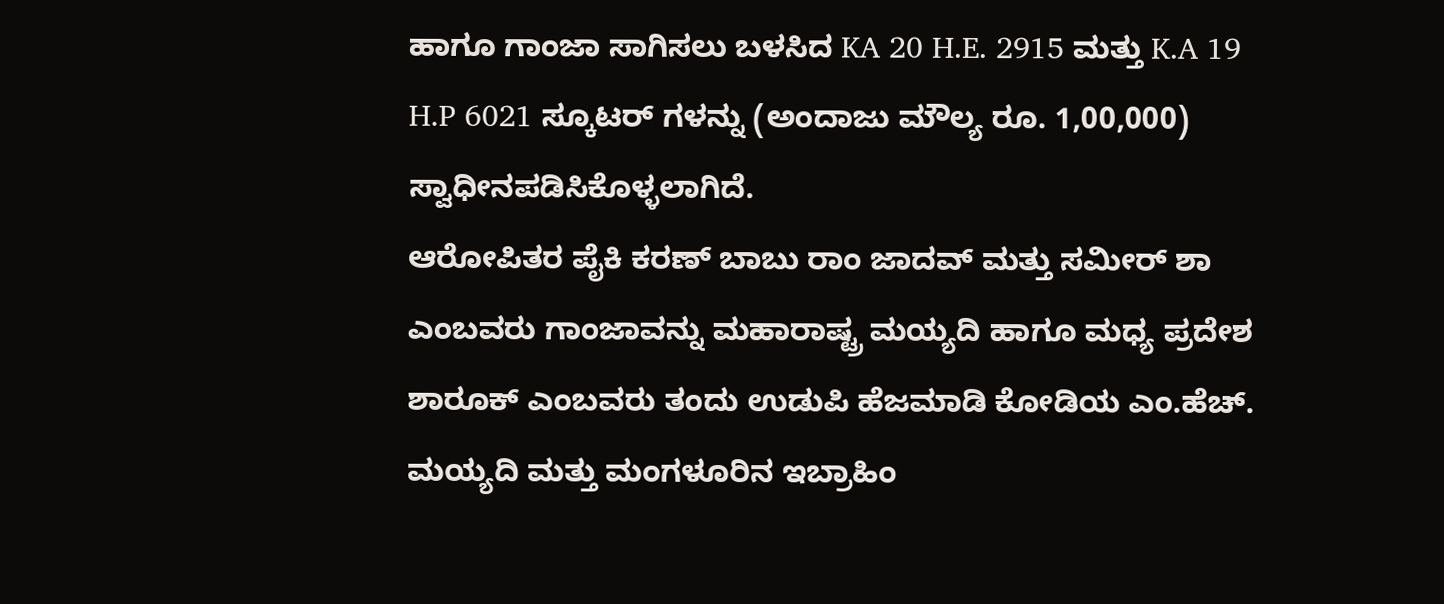ಹಾಗೂ ಗಾಂಜಾ ಸಾಗಿಸಲು ಬಳಸಿದ KA 20 H.E. 2915 ಮತ್ತು K.A 19 H.P 6021 ಸ್ಕೂಟರ್ ಗಳನ್ನು (ಅಂದಾಜು ಮೌಲ್ಯ ರೂ. 1,00,000) ಸ್ವಾಧೀನಪಡಿಸಿಕೊಳ್ಳಲಾಗಿದೆ.
ಆರೋಪಿತರ ಪೈಕಿ ಕರಣ್ ಬಾಬು ರಾಂ ಜಾದವ್ ಮತ್ತು ಸಮೀರ್ ಶಾ ಎಂಬವರು ಗಾಂಜಾವನ್ನು ಮಹಾರಾಷ್ಟ್ರ ಮಯ್ಯದಿ ಹಾಗೂ ಮಧ್ಯ ಪ್ರದೇಶ ಶಾರೂಕ್ ಎಂಬವರು ತಂದು ಉಡುಪಿ ಹೆಜಮಾಡಿ ಕೋಡಿಯ ಎಂ.ಹೆಚ್. ಮಯ್ಯದಿ ಮತ್ತು ಮಂಗಳೂರಿನ ಇಬ್ರಾಹಿಂ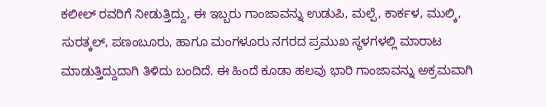ಕಲೀಲ್ ರವರಿಗೆ ನೀಡುತ್ತಿದ್ದು, ಈ ಇಬ್ಬರು ಗಾಂಜಾವನ್ನು ಉಡುಪಿ, ಮಲ್ಪೆ, ಕಾರ್ಕಳ, ಮುಲ್ಕಿ, ಸುರತ್ಕಲ್, ಪಣಂಬೂರು, ಹಾಗೂ ಮಂಗಳೂರು ನಗರದ ಪ್ರಮುಖ ಸ್ಥಳಗಳಲ್ಲಿ ಮಾರಾಟ ಮಾಡುತ್ತಿದ್ದುದಾಗಿ ತಿಳಿದು ಬಂದಿದೆ. ಈ ಹಿಂದೆ ಕೂಡಾ ಹಲವು ಭಾರಿ ಗಾಂಜಾವನ್ನು ಅಕ್ರಮವಾಗಿ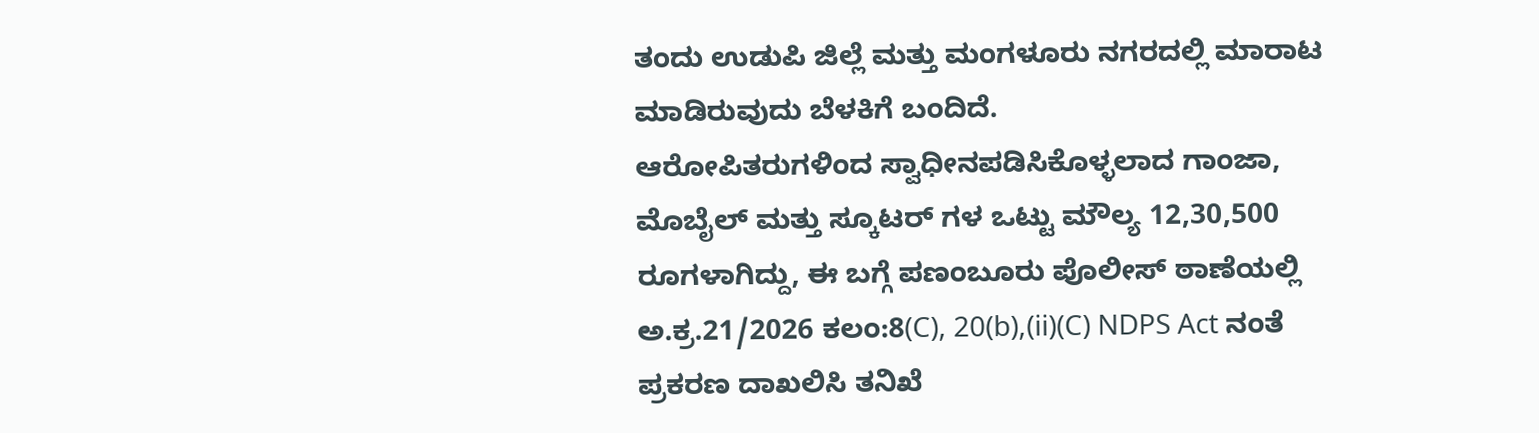ತಂದು ಉಡುಪಿ ಜಿಲ್ಲೆ ಮತ್ತು ಮಂಗಳೂರು ನಗರದಲ್ಲಿ ಮಾರಾಟ ಮಾಡಿರುವುದು ಬೆಳಕಿಗೆ ಬಂದಿದೆ.
ಆರೋಪಿತರುಗಳಿಂದ ಸ್ವಾಧೀನಪಡಿಸಿಕೊಳ್ಳಲಾದ ಗಾಂಜಾ, ಮೊಬೈಲ್ ಮತ್ತು ಸ್ಕೂಟರ್ ಗಳ ಒಟ್ಟು ಮೌಲ್ಯ 12,30,500 ರೂಗಳಾಗಿದ್ದು, ಈ ಬಗ್ಗೆ ಪಣಂಬೂರು ಪೊಲೀಸ್ ಠಾಣೆಯಲ್ಲಿ ಅ.ಕ್ರ.21/2026 ಕಲಂ:8(C), 20(b),(ii)(C) NDPS Act ನಂತೆ ಪ್ರಕರಣ ದಾಖಲಿಸಿ ತನಿಖೆ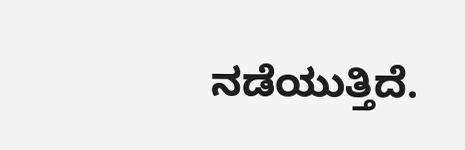ನಡೆಯುತ್ತಿದೆ.